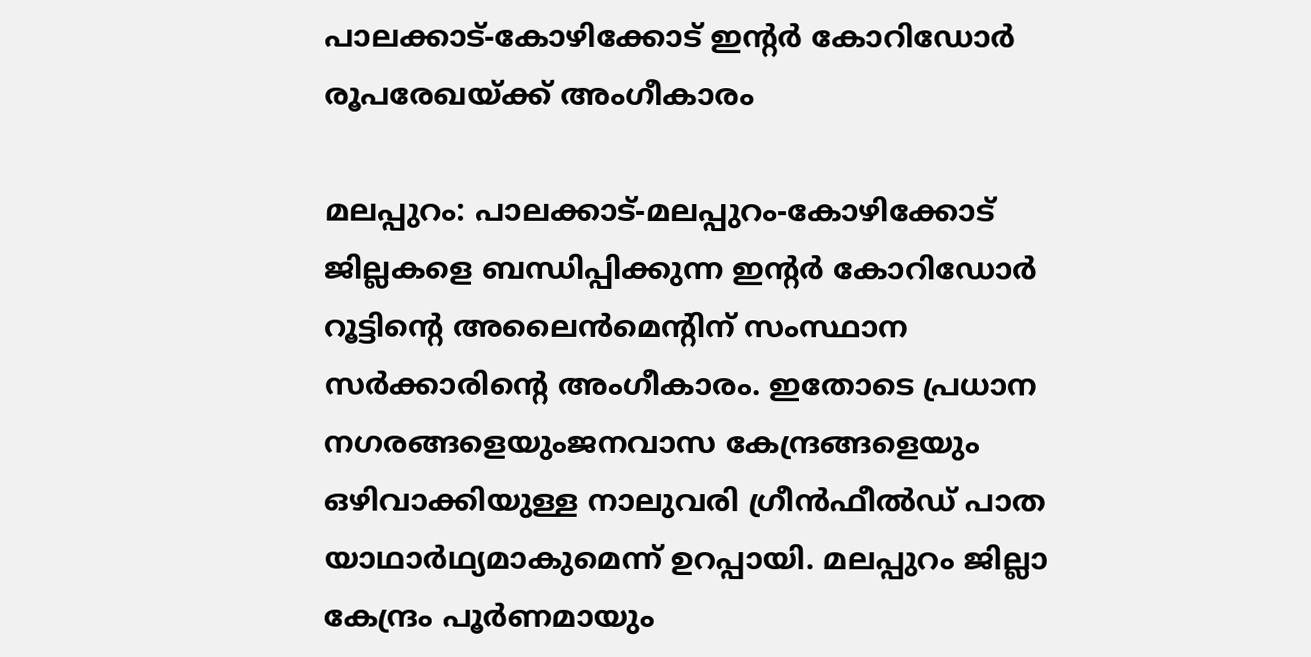പാലക്കാട്-കോഴിക്കോട് ഇന്റര്‍ കോറിഡോര്‍ രൂപരേഖയ്ക്ക് അംഗീകാരം

മലപ്പുറം: പാലക്കാട്-മലപ്പുറം-കോഴിക്കോട് ജില്ലകളെ ബന്ധിപ്പിക്കുന്ന ഇന്റര്‍ കോറിഡോര്‍ റൂട്ടിന്റെ അലൈന്‍മെന്റിന് സംസ്ഥാന സര്‍ക്കാരിന്റെ അംഗീകാരം. ഇതോടെ പ്രധാന നഗരങ്ങളെയുംജനവാസ കേന്ദ്രങ്ങളെയും ഒഴിവാക്കിയുള്ള നാലുവരി ഗ്രീന്‍ഫീല്‍ഡ് പാത യാഥാര്‍ഥ്യമാകുമെന്ന് ഉറപ്പായി. മലപ്പുറം ജില്ലാ കേന്ദ്രം പൂര്‍ണമായും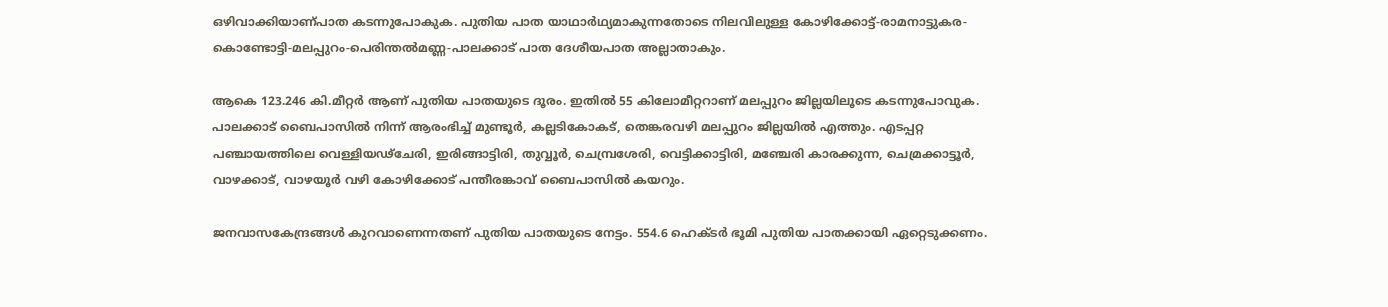ഒഴിവാക്കിയാണ്പാത കടന്നുപോകുക. പുതിയ പാത യാഥാര്‍ഥ്യമാകുന്നതോടെ നിലവിലുള്ള കോഴിക്കോട്ട്-രാമനാട്ടുകര-കൊണ്ടോട്ടി-മലപ്പുറം-പെരിന്തല്‍മണ്ണ-പാലക്കാട് പാത ദേശീയപാത അല്ലാതാകും.

ആകെ 123.246 കി.മീറ്റര്‍ ആണ് പുതിയ പാതയുടെ ദൂരം. ഇതില്‍ 55 കിലോമീറ്ററാണ് മലപ്പുറം ജില്ലയിലൂടെ കടന്നുപോവുക. പാലക്കാട് ബൈപാസില്‍ നിന്ന് ആരംഭിച്ച് മുണ്ടൂര്‍, കല്ലടികോകട്, തെങ്കരവഴി മലപ്പുറം ജില്ലയില്‍ എത്തും. എടപ്പറ്റ പഞ്ചായത്തിലെ വെള്ളിയഢ്‌ചേരി, ഇരിങ്ങാട്ടിരി, തുവ്വൂര്‍, ചെമ്പ്രശേരി, വെട്ടിക്കാട്ടിരി, മഞ്ചേരി കാരക്കുന്ന, ചെമ്രക്കാട്ടൂര്‍, വാഴക്കാട്, വാഴയൂര്‍ വഴി കോഴിക്കോട് പന്തീരങ്കാവ് ബൈപാസില്‍ കയറും.

ജനവാസകേന്ദ്രങ്ങള്‍ കുറവാണെന്നതണ് പുതിയ പാതയുടെ നേട്ടം. 554.6 ഹെക്ടര്‍ ഭൂമി പുതിയ പാതക്കായി ഏറ്റെടുക്കണം.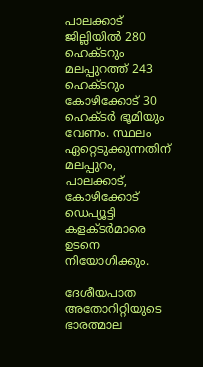പാലക്കാട് ജില്ലിയില്‍ 280 ഹെക്ടറും മലപ്പുറത്ത് 243 ഹെക്ടറും കോഴിക്കോട് 30 ഹെക്ടര്‍ ഭൂമിയും വേണം. സ്ഥലം ഏറ്റെടുക്കുന്നതിന് മലപ്പുറം, പാലക്കാട്, കോഴിക്കോട് ഡെപ്യൂട്ടി കളക്ടര്‍മാരെ ഉടനെ നിയോഗിക്കും.

ദേശീയപാത അതോറിറ്റിയുടെ ഭാരത്മാല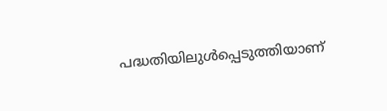പദ്ധതിയിലുള്‍പ്പെടുത്തിയാണ്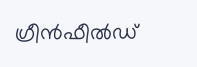ഗ്രീന്‍ഫീല്‍ഡ്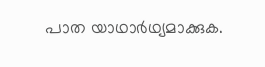പാത യാഥാര്‍ഥ്യമാക്കുക.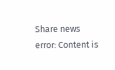Share news
error: Content is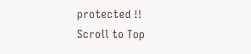protected !!
Scroll to Top